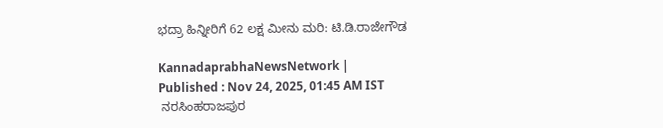ಭದ್ರಾ ಹಿನ್ನೀರಿಗೆ 62 ಲಕ್ಷ ಮೀನು ಮರಿ: ಟಿ.ಡಿ.ರಾಜೇಗೌಡ

KannadaprabhaNewsNetwork |
Published : Nov 24, 2025, 01:45 AM IST
 ನರಸಿಂಹರಾಜಪುರ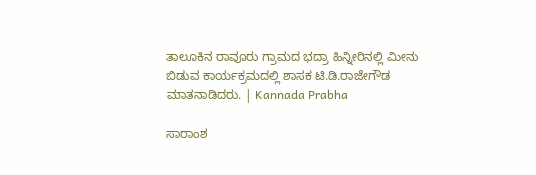ತಾಲೂಕಿನ ರಾವೂರು ಗ್ರಾಮದ ಭದ್ರಾ ಹಿನ್ನೀರಿನಲ್ಲಿ ಮೀನು ಬಿಡುವ ಕಾರ್ಯಕ್ರಮದಲ್ಲಿ ಶಾಸಕ ಟಿ.ಡಿ.ರಾಜೇಗೌಡ ಮಾತನಾಡಿದರು. | Kannada Prabha

ಸಾರಾಂಶ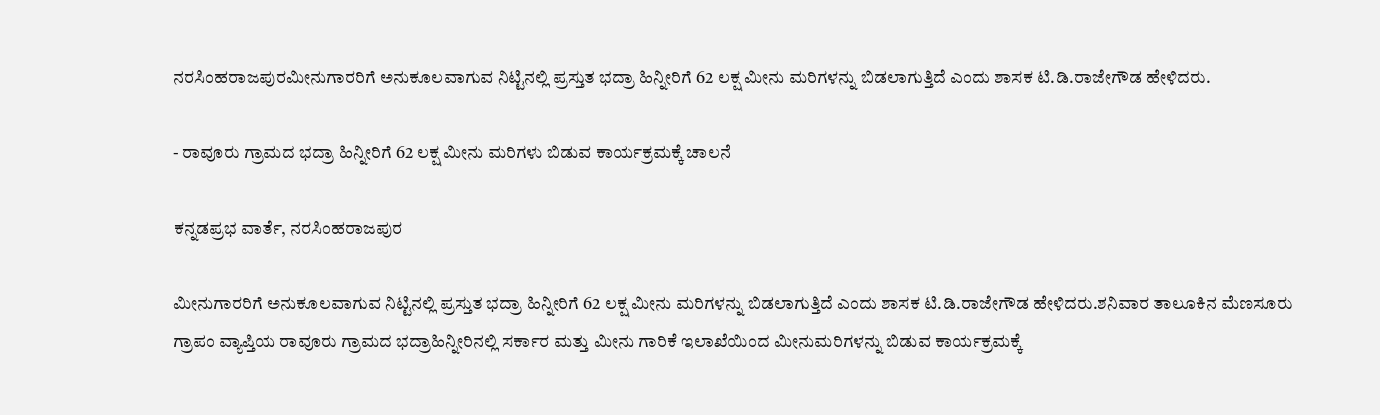ನರಸಿಂಹರಾಜಪುರಮೀನುಗಾರರಿಗೆ ಅನುಕೂಲವಾಗುವ ನಿಟ್ಟಿನಲ್ಲಿ ಪ್ರಸ್ತುತ ಭದ್ರಾ ಹಿನ್ನೀರಿಗೆ 62 ಲಕ್ಷ ಮೀನು ಮರಿಗಳನ್ನು ಬಿಡಲಾಗುತ್ತಿದೆ ಎಂದು ಶಾಸಕ ಟಿ.ಡಿ.ರಾಜೇಗೌಡ ಹೇಳಿದರು.

- ರಾವೂರು ಗ್ರಾಮದ ಭದ್ರಾ ಹಿನ್ನೀರಿಗೆ 62 ಲಕ್ಷ ಮೀನು ಮರಿಗಳು ಬಿಡುವ ಕಾರ್ಯಕ್ರಮಕ್ಕೆ ಚಾಲನೆ

ಕನ್ನಡಪ್ರಭ ವಾರ್ತೆ, ನರಸಿಂಹರಾಜಪುರ

ಮೀನುಗಾರರಿಗೆ ಅನುಕೂಲವಾಗುವ ನಿಟ್ಟಿನಲ್ಲಿ ಪ್ರಸ್ತುತ ಭದ್ರಾ ಹಿನ್ನೀರಿಗೆ 62 ಲಕ್ಷ ಮೀನು ಮರಿಗಳನ್ನು ಬಿಡಲಾಗುತ್ತಿದೆ ಎಂದು ಶಾಸಕ ಟಿ.ಡಿ.ರಾಜೇಗೌಡ ಹೇಳಿದರು.ಶನಿವಾರ ತಾಲೂಕಿನ ಮೆಣಸೂರು ಗ್ರಾಪಂ ವ್ಯಾಪ್ತಿಯ ರಾವೂರು ಗ್ರಾಮದ ಭದ್ರಾಹಿನ್ನೀರಿನಲ್ಲಿ ಸರ್ಕಾರ ಮತ್ತು ಮೀನು ಗಾರಿಕೆ ಇಲಾಖೆಯಿಂದ ಮೀನುಮರಿಗಳನ್ನು ಬಿಡುವ ಕಾರ್ಯಕ್ರಮಕ್ಕೆ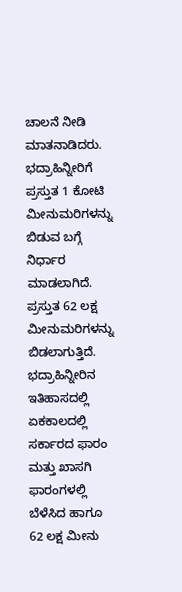ಚಾಲನೆ ನೀಡಿ ಮಾತನಾಡಿದರು. ಭದ್ರಾಹಿನ್ನೀರಿಗೆ ಪ್ರಸ್ತುತ 1 ಕೋಟಿ ಮೀನುಮರಿಗಳನ್ನು ಬಿಡುವ ಬಗ್ಗೆ ನಿರ್ಧಾರ ಮಾಡಲಾಗಿದೆ. ಪ್ರಸ್ತುತ 62 ಲಕ್ಷ ಮೀನುಮರಿಗಳನ್ನು ಬಿಡಲಾಗುತ್ತಿದೆ. ಭದ್ರಾಹಿನ್ನೀರಿನ ಇತಿಹಾಸದಲ್ಲಿ ಏಕಕಾಲದಲ್ಲಿ ಸರ್ಕಾರದ ಫಾರಂ ಮತ್ತು ಖಾಸಗಿ ಫಾರಂಗಳಲ್ಲಿ ಬೆಳೆಸಿದ ಹಾಗೂ 62 ಲಕ್ಷ ಮೀನು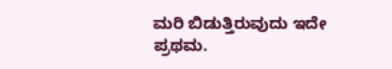ಮರಿ ಬಿಡುತ್ತಿರುವುದು ಇದೇ ಪ್ರಥಮ.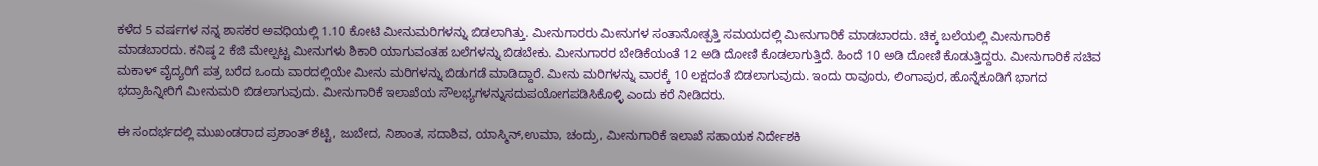ಕಳೆದ 5 ವರ್ಷಗಳ ನನ್ನ ಶಾಸಕರ ಅವಧಿಯಲ್ಲಿ 1.10 ಕೋಟಿ ಮೀನುಮರಿಗಳನ್ನು ಬಿಡಲಾಗಿತ್ತು. ಮೀನುಗಾರರು ಮೀನುಗಳ ಸಂತಾನೋತ್ಪತ್ತಿ ಸಮಯದಲ್ಲಿ ಮೀನುಗಾರಿಕೆ ಮಾಡಬಾರದು. ಚಿಕ್ಕ ಬಲೆಯಲ್ಲಿ ಮೀನುಗಾರಿಕೆ ಮಾಡಬಾರದು. ಕನಿಷ್ಠ 2 ಕೆಜಿ ಮೇಲ್ಪಟ್ಟ ಮೀನುಗಳು ಶಿಕಾರಿ ಯಾಗುವಂತಹ ಬಲೆಗಳನ್ನು ಬಿಡಬೇಕು. ಮೀನುಗಾರರ ಬೇಡಿಕೆಯಂತೆ 12 ಅಡಿ ದೋಣಿ ಕೊಡಲಾಗುತ್ತಿದೆ. ಹಿಂದೆ 10 ಅಡಿ ದೋಣಿ ಕೊಡುತ್ತಿದ್ದರು. ಮೀನುಗಾರಿಕೆ ಸಚಿವ ಮಕಾಳ್ ವೈದ್ಯರಿಗೆ ಪತ್ರ ಬರೆದ ಒಂದು ವಾರದಲ್ಲಿಯೇ ಮೀನು ಮರಿಗಳನ್ನು ಬಿಡುಗಡೆ ಮಾಡಿದ್ದಾರೆ. ಮೀನು ಮರಿಗಳನ್ನು ವಾರಕ್ಕೆ 10 ಲಕ್ಷದಂತೆ ಬಿಡಲಾಗುವುದು. ಇಂದು ರಾವೂರು, ಲಿಂಗಾಪುರ, ಹೊನ್ನೆಕೂಡಿಗೆ ಭಾಗದ ಭದ್ರಾಹಿನ್ನೀರಿಗೆ ಮೀನುಮರಿ ಬಿಡಲಾಗುವುದು. ಮೀನುಗಾರಿಕೆ ಇಲಾಖೆಯ ಸೌಲಭ್ಯಗಳನ್ನುಸದುಪಯೋಗಪಡಿಸಿಕೊಳ್ಳಿ ಎಂದು ಕರೆ ನೀಡಿದರು.

ಈ ಸಂದರ್ಭದಲ್ಲಿ ಮುಖಂಡರಾದ ಪ್ರಶಾಂತ್ ಶೆಟ್ಟಿ, ಜುಬೇದ, ನಿಶಾಂತ, ಸದಾಶಿವ, ಯಾಸ್ಮಿನ್,ಉಮಾ, ಚಂದ್ರು, ಮೀನುಗಾರಿಕೆ ಇಲಾಖೆ ಸಹಾಯಕ ನಿರ್ದೇಶಕಿ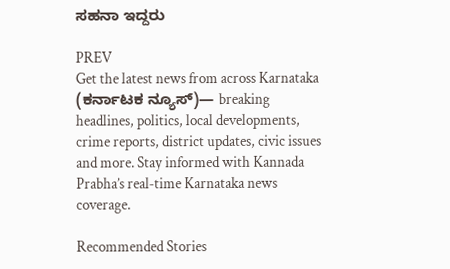ಸಹನಾ ಇದ್ದರು

PREV
Get the latest news from across Karnataka (ಕರ್ನಾಟಕ ನ್ಯೂಸ್)— breaking headlines, politics, local developments, crime reports, district updates, civic issues and more. Stay informed with Kannada Prabha’s real‑time Karnataka news coverage.

Recommended Stories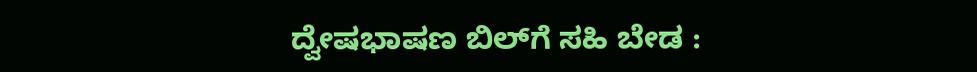ದ್ವೇಷಭಾಷಣ ಬಿಲ್‌ಗೆ ಸಹಿ ಬೇಡ :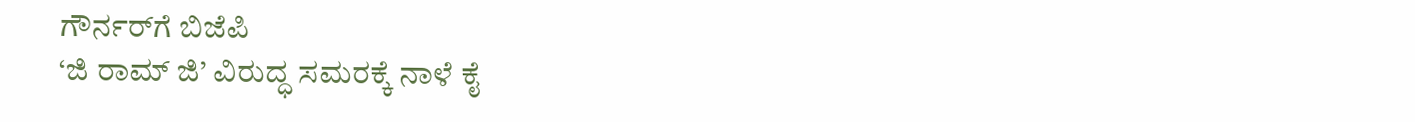ಗೌರ್ನರ್‌ಗೆ ಬಿಜೆಪಿ
‘ಜಿ ರಾಮ್‌ ಜಿ’ ವಿರುದ್ಧ ಸಮರಕ್ಕೆ ನಾಳೆ ಕೈ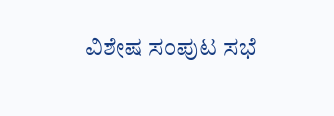ವಿಶೇಷ ಸಂಪುಟ ಸಭೆ